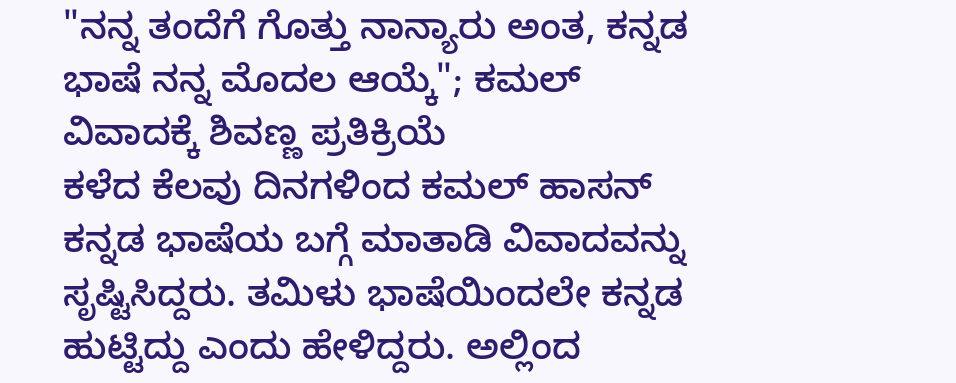"ನನ್ನ ತಂದೆಗೆ ಗೊತ್ತು ನಾನ್ಯಾರು ಅಂತ, ಕನ್ನಡ ಭಾಷೆ ನನ್ನ ಮೊದಲ ಆಯ್ಕೆ"; ಕಮಲ್ ವಿವಾದಕ್ಕೆ ಶಿವಣ್ಣ ಪ್ರತಿಕ್ರಿಯೆ
ಕಳೆದ ಕೆಲವು ದಿನಗಳಿಂದ ಕಮಲ್ ಹಾಸನ್ ಕನ್ನಡ ಭಾಷೆಯ ಬಗ್ಗೆ ಮಾತಾಡಿ ವಿವಾದವನ್ನು ಸೃಷ್ಟಿಸಿದ್ದರು. ತಮಿಳು ಭಾಷೆಯಿಂದಲೇ ಕನ್ನಡ ಹುಟ್ಟಿದ್ದು ಎಂದು ಹೇಳಿದ್ದರು. ಅಲ್ಲಿಂದ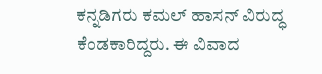ಕನ್ನಡಿಗರು ಕಮಲ್ ಹಾಸನ್ ವಿರುದ್ಧ ಕೆಂಡಕಾರಿದ್ದರು. ಈ ವಿವಾದ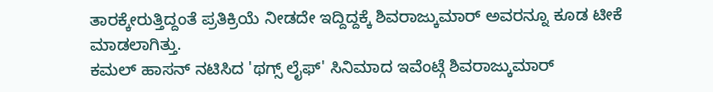ತಾರಕ್ಕೇರುತ್ತಿದ್ದಂತೆ ಪ್ರತಿಕ್ರಿಯೆ ನೀಡದೇ ಇದ್ದಿದ್ದಕ್ಕೆ ಶಿವರಾಜ್ಕುಮಾರ್ ಅವರನ್ನೂ ಕೂಡ ಟೀಕೆ ಮಾಡಲಾಗಿತ್ತು.
ಕಮಲ್ ಹಾಸನ್ ನಟಿಸಿದ 'ಥಗ್ಸ್ ಲೈಫ್' ಸಿನಿಮಾದ ಇವೆಂಟ್ಗೆ ಶಿವರಾಜ್ಕುಮಾರ್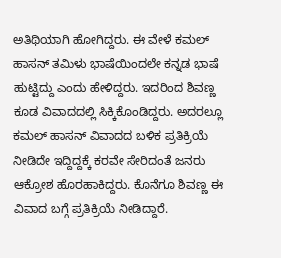ಅತಿಥಿಯಾಗಿ ಹೋಗಿದ್ದರು. ಈ ವೇಳೆ ಕಮಲ್ ಹಾಸನ್ ತಮಿಳು ಭಾಷೆಯಿಂದಲೇ ಕನ್ನಡ ಭಾಷೆ ಹುಟ್ಟಿದ್ದು ಎಂದು ಹೇಳಿದ್ದರು. ಇದರಿಂದ ಶಿವಣ್ಣ ಕೂಡ ವಿವಾದದಲ್ಲಿ ಸಿಕ್ಕಿಕೊಂಡಿದ್ದರು. ಅದರಲ್ಲೂ ಕಮಲ್ ಹಾಸನ್ ವಿವಾದದ ಬಳಿಕ ಪ್ರತಿಕ್ರಿಯೆ ನೀಡಿದೇ ಇದ್ದಿದ್ದಕ್ಕೆ ಕರವೇ ಸೇರಿದಂತೆ ಜನರು ಆಕ್ರೋಶ ಹೊರಹಾಕಿದ್ದರು. ಕೊನೆಗೂ ಶಿವಣ್ಣ ಈ ವಿವಾದ ಬಗ್ಗೆ ಪ್ರತಿಕ್ರಿಯೆ ನೀಡಿದ್ದಾರೆ.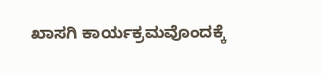ಖಾಸಗಿ ಕಾರ್ಯಕ್ರಮವೊಂದಕ್ಕೆ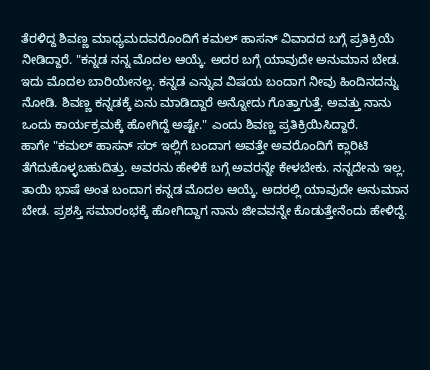ತೆರಳಿದ್ದ ಶಿವಣ್ಣ ಮಾಧ್ಯಮದವರೊಂದಿಗೆ ಕಮಲ್ ಹಾಸನ್ ವಿವಾದದ ಬಗ್ಗೆ ಪ್ರತಿಕ್ರಿಯೆ ನೀಡಿದ್ದಾರೆ. "ಕನ್ನಡ ನನ್ನ ಮೊದಲ ಆಯ್ಕೆ. ಅದರ ಬಗ್ಗೆ ಯಾವುದೇ ಅನುಮಾನ ಬೇಡ. ಇದು ಮೊದಲ ಬಾರಿಯೇನಲ್ಲ. ಕನ್ನಡ ಎನ್ನುವ ವಿಷಯ ಬಂದಾಗ ನೀವು ಹಿಂದಿನದನ್ನು ನೋಡಿ. ಶಿವಣ್ಣ ಕನ್ನಡಕ್ಕೆ ಏನು ಮಾಡಿದ್ದಾರೆ ಅನ್ನೋದು ಗೊತ್ತಾಗುತ್ತೆ. ಅವತ್ತು ನಾನು ಒಂದು ಕಾರ್ಯಕ್ರಮಕ್ಕೆ ಹೋಗಿದ್ದೆ ಅಷ್ಟೇ." ಎಂದು ಶಿವಣ್ಣ ಪ್ರತಿಕ್ರಿಯಿಸಿದ್ದಾರೆ.
ಹಾಗೇ "ಕಮಲ್ ಹಾಸನ್ ಸರ್ ಇಲ್ಲಿಗೆ ಬಂದಾಗ ಅವತ್ತೇ ಅವರೊಂದಿಗೆ ಕ್ಲಾರಿಟಿ ತೆಗೆದುಕೊಳ್ಳಬಹುದಿತ್ತು. ಅವರನು ಹೇಳಿಕೆ ಬಗ್ಗೆ ಅವರನ್ನೇ ಕೇಳಬೇಕು. ನನ್ನದೇನು ಇಲ್ಲ. ತಾಯಿ ಭಾಷೆ ಅಂತ ಬಂದಾಗ ಕನ್ನಡ ಮೊದಲ ಆಯ್ಕೆ. ಅದರಲ್ಲಿ ಯಾವುದೇ ಅನುಮಾನ ಬೇಡ. ಪ್ರಶಸ್ತಿ ಸಮಾರಂಭಕ್ಕೆ ಹೋಗಿದ್ದಾಗ ನಾನು ಜೀವವನ್ನೇ ಕೊಡುತ್ತೇನೆಂದು ಹೇಳಿದ್ದೆ.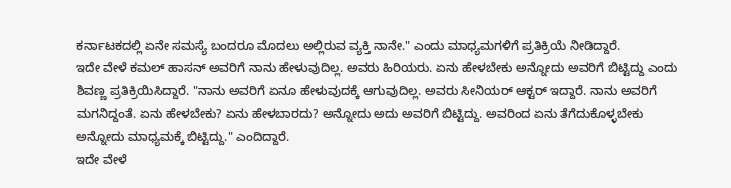ಕರ್ನಾಟಕದಲ್ಲಿ ಏನೇ ಸಮಸ್ಯೆ ಬಂದರೂ ಮೊದಲು ಅಲ್ಲಿರುವ ವ್ಯಕ್ತಿ ನಾನೇ." ಎಂದು ಮಾಧ್ಯಮಗಳಿಗೆ ಪ್ರತಿಕ್ರಿಯೆ ನೀಡಿದ್ದಾರೆ.
ಇದೇ ವೇಳೆ ಕಮಲ್ ಹಾಸನ್ ಅವರಿಗೆ ನಾನು ಹೇಳುವುದಿಲ್ಲ. ಅವರು ಹಿರಿಯರು. ಏನು ಹೇಳಬೇಕು ಅನ್ನೋದು ಅವರಿಗೆ ಬಿಟ್ಟಿದ್ದು ಎಂದು ಶಿವಣ್ಣ ಪ್ರತಿಕ್ರಿಯಿಸಿದ್ದಾರೆ. "ನಾನು ಅವರಿಗೆ ಏನೂ ಹೇಳುವುದಕ್ಕೆ ಆಗುವುದಿಲ್ಲ. ಅವರು ಸೀನಿಯರ್ ಆಕ್ಟರ್ ಇದ್ದಾರೆ. ನಾನು ಅವರಿಗೆ ಮಗನಿದ್ದಂತೆ. ಏನು ಹೇಳಬೇಕು? ಏನು ಹೇಳಬಾರದು? ಅನ್ನೋದು ಅದು ಅವರಿಗೆ ಬಿಟ್ಟಿದ್ದು. ಅವರಿಂದ ಏನು ತೆಗೆದುಕೊಳ್ಳಬೇಕು ಅನ್ನೋದು ಮಾಧ್ಯಮಕ್ಕೆ ಬಿಟ್ಟಿದ್ದು." ಎಂದಿದ್ದಾರೆ.
ಇದೇ ವೇಳೆ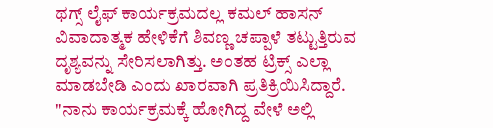ಥಗ್ಸ್ ಲೈಫ್ ಕಾರ್ಯಕ್ರಮದಲ್ಲ ಕಮಲ್ ಹಾಸನ್ ವಿವಾದಾತ್ಮಕ ಹೇಳಿಕೆಗೆ ಶಿವಣ್ಣ ಚಪ್ಪಾಳೆ ತಟ್ಟುತ್ತಿರುವ ದೃಶ್ಯವನ್ನು ಸೇರಿಸಲಾಗಿತ್ತು. ಅಂತಹ ಟ್ರಿಕ್ಸ್ ಎಲ್ಲಾ ಮಾಡಬೇಡಿ ಎಂದು ಖಾರವಾಗಿ ಪ್ರತಿಕ್ರಿಯಿಸಿದ್ದಾರೆ. "ನಾನು ಕಾರ್ಯಕ್ರಮಕ್ಕೆ ಹೋಗಿದ್ದ ವೇಳೆ ಅಲ್ಲಿ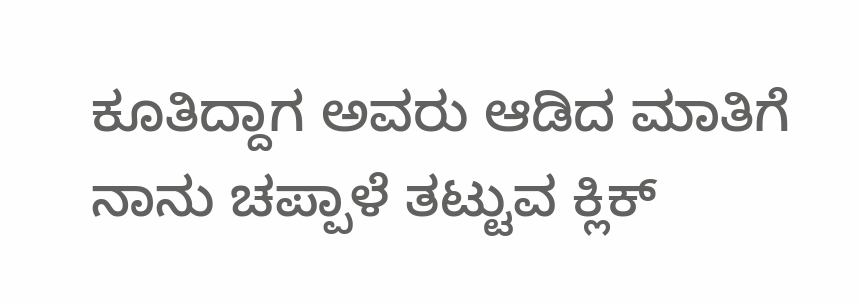ಕೂತಿದ್ದಾಗ ಅವರು ಆಡಿದ ಮಾತಿಗೆ ನಾನು ಚಪ್ಪಾಳೆ ತಟ್ಟುವ ಕ್ಲಿಕ್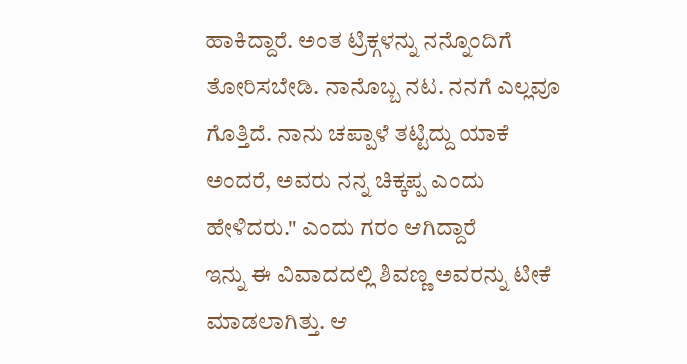ಹಾಕಿದ್ದಾರೆ. ಅಂತ ಟ್ರಿಕ್ಗಳನ್ನು ನನ್ನೊಂದಿಗೆ ತೋರಿಸಬೇಡಿ. ನಾನೊಬ್ಬ ನಟ. ನನಗೆ ಎಲ್ಲವೂ ಗೊತ್ತಿದೆ. ನಾನು ಚಪ್ಪಾಳೆ ತಟ್ಟಿದ್ದು ಯಾಕೆ ಅಂದರೆ, ಅವರು ನನ್ನ ಚಿಕ್ಕಪ್ಪ ಎಂದು ಹೇಳಿದರು." ಎಂದು ಗರಂ ಆಗಿದ್ದಾರೆ
ಇನ್ನು ಈ ವಿವಾದದಲ್ಲಿ ಶಿವಣ್ಣ ಅವರನ್ನು ಟೀಕೆ ಮಾಡಲಾಗಿತ್ತು. ಆ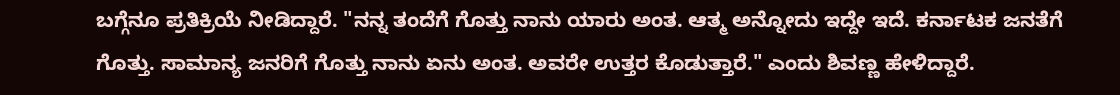ಬಗ್ಗೆನೂ ಪ್ರತಿಕ್ರಿಯೆ ನೀಡಿದ್ದಾರೆ. "ನನ್ನ ತಂದೆಗೆ ಗೊತ್ತು ನಾನು ಯಾರು ಅಂತ. ಆತ್ಮ ಅನ್ನೋದು ಇದ್ದೇ ಇದೆ. ಕರ್ನಾಟಕ ಜನತೆಗೆ ಗೊತ್ತು. ಸಾಮಾನ್ಯ ಜನರಿಗೆ ಗೊತ್ತು ನಾನು ಏನು ಅಂತ. ಅವರೇ ಉತ್ತರ ಕೊಡುತ್ತಾರೆ." ಎಂದು ಶಿವಣ್ಣ ಹೇಳಿದ್ದಾರೆ.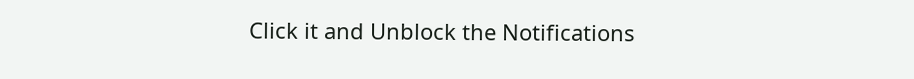Click it and Unblock the Notifications